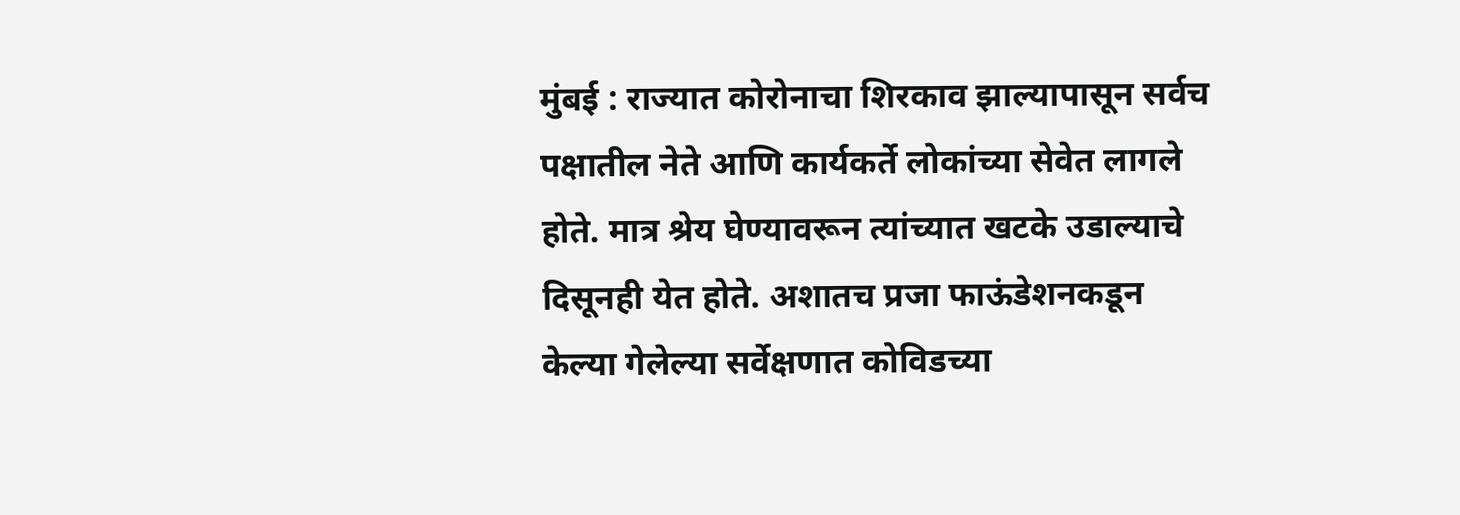मुंबई : राज्यात कोरोनाचा शिरकाव झाल्यापासून सर्वच पक्षातील नेते आणि कार्यकर्ते लोकांच्या सेवेत लागले होते. मात्र श्रेय घेण्यावरून त्यांच्यात खटके उडाल्याचे दिसूनही येत होते. अशातच प्रजा फाऊंडेशनकडून केल्या गेलेल्या सर्वेक्षणात कोविडच्या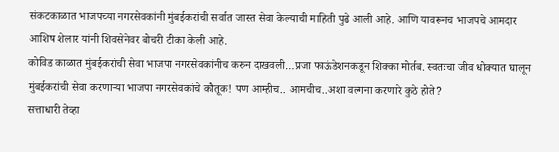संकटकाळात भाजपच्या नगरसेवकांनी मुंबईकरांची सर्वात जास्त सेवा केल्याची माहिती पुढे आली आहे. आणि यावरूनच भाजपचे आमदार आशिष शेलार यांनी शिवसेनेवर बोचरी टीका केली आहे.
कोविड काळात मुंबईकरांची सेवा भाजपा नगरसेवकांनीच करुन दाखवली…प्रजा फाऊंडेशनकडून शिक्का मोर्तब. स्वतःचा जीव धोक्यात घालून मुंबईकरांची सेवा करणाऱ्या भाजपा नगरसेवकांचे कौतूक! पण आम्हीच.. आमचीच..अशा वल्गना करणारे कुठे होते?
सत्ताधारी तेव्हा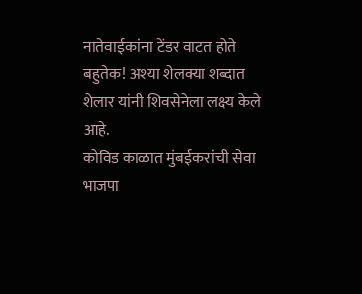नातेवाईकांना टेंडर वाटत होते बहुतेक! अश्या शेलक्या शब्दात शेलार यांनी शिवसेनेला लक्ष्य केले आहे.
कोविड काळात मुंबईकरांची सेवा भाजपा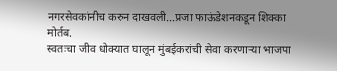नगरसेवकांनीच करुन दाखवली…प्रजा फाऊंडेशनकडून शिक्का मोर्तब.
स्वतःचा जीव धोक्यात घालून मुंबईकरांची सेवा करणाऱ्या भाजपा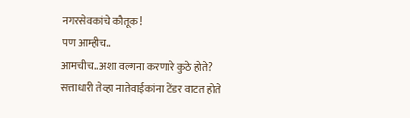नगरसेवकांचे कौतूक!
पण आम्हीच..
आमचीच..अशा वल्गना करणारे कुठे होते?
सत्ताधारी तेव्हा नातेवाईकांना टेंडर वाटत होते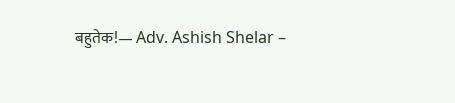बहुतेक!— Adv. Ashish Shelar –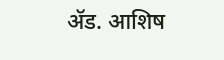ॲड. आशिष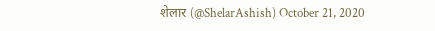शेलार (@ShelarAshish) October 21, 2020